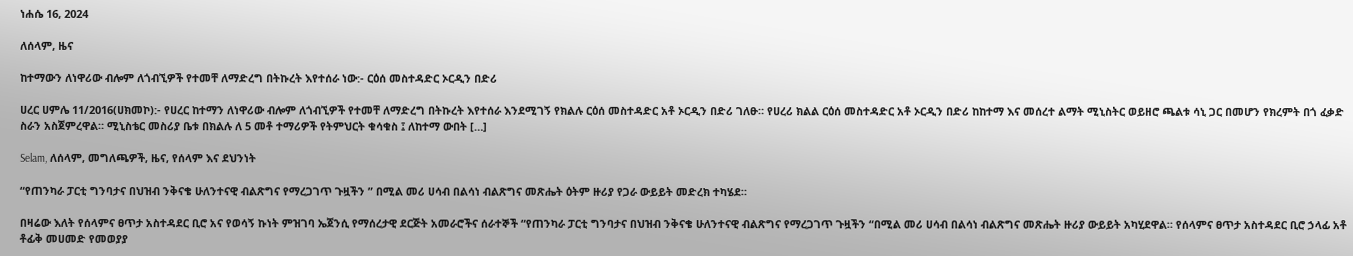ነሐሴ 16, 2024

ለሰላም, ዜና

ከተማውን ለነዋሪው ብሎም ለጎብኚዎች የተመቸ ለማድረግ በትኩረት እየተሰራ ነው:- ርዕሰ መስተዳድር ኦርዲን በድሪ

ሀረር ሀምሌ 11/2016(ሀክመኮ):- የሀረር ከተማን ለነዋሪው ብሎም ለጎብኚዎች የተመቸ ለማድረግ በትኩረት እየተሰራ እንደሚገኝ የክልሉ ርዕሰ መስተዳድር አቶ ኦርዲን በድሪ ገለፁ። የሀረሪ ክልል ርዕሰ መስተዳድር አቶ ኦርዲን በድሪ ከከተማ እና መሰረተ ልማት ሚኒስትር ወይዘሮ ጫልቱ ሳኒ ጋር በመሆን የክረምት በጎ ፈቃድ ስራን አስጀምረዋል። ሚኒስቴር መስሪያ ቤቱ በክልሉ ለ 5 መቶ ተማሪዎች የትምህርት ቁሳቁስ ፤ ለከተማ ውበት […]

Selam, ለሰላም, መግለጫዎች, ዜና, የሰላም እና ደህንነት

“የጠንካራ ፓርቲ ግንባታና በህዝብ ንቅናቄ ሁለንተናዊ ብልጽግና የማረጋገጥ ጉዟችን ” በሚል መሪ ሀሳብ በልሳነ ብልጽግና መጽሔት ዕትም ዙሪያ የጋራ ውይይት መድረክ ተካሄደ።

በዛሬው እለት የሰላምና ፀጥታ አስተዳደር ቢሮ አና የወሳኝ ኩነት ምዝገባ ኤጀንሲ የማሰረታዊ ደርጅት አመራሮችና ሰራተኞች “የጠንካራ ፓርቲ ግንባታና በህዝብ ንቅናቄ ሁለንተናዊ ብልጽግና የማረጋገጥ ጉዟችን “በሚል መሪ ሀሳብ በልሳነ ብልጽግና መጽሔት ዙሪያ ውይይት አካሂደዋል። የሰላምና ፀጥታ አስተዳደር ቢሮ ኃላፊ አቶ ቶፊቅ መሀመድ የመወያያ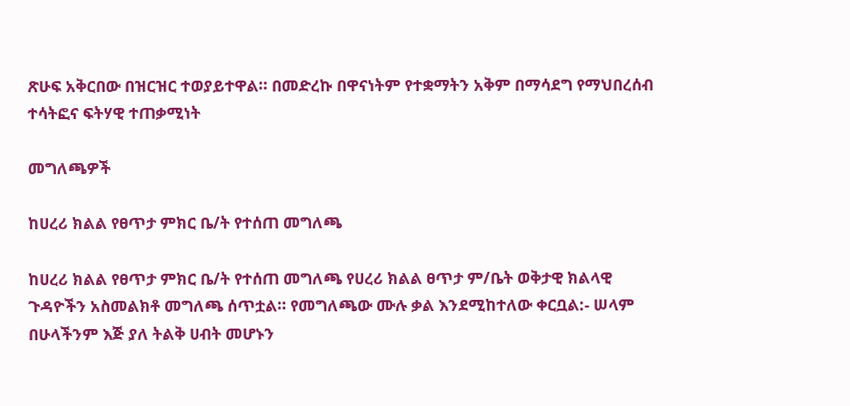ጽሁፍ አቅርበው በዝርዝር ተወያይተዋል። በመድረኩ በዋናነትም የተቋማትን አቅም በማሳደግ የማህበረሰብ ተሳትፎና ፍትሃዊ ተጠቃሚነት

መግለጫዎች

ከሀረሪ ክልል የፀጥታ ምክር ቤ/ት የተሰጠ መግለጫ

ከሀረሪ ክልል የፀጥታ ምክር ቤ/ት የተሰጠ መግለጫ የሀረሪ ክልል ፀጥታ ም/ቤት ወቅታዊ ክልላዊ ጉዳዮችን አስመልክቶ መግለጫ ሰጥቷል። የመግለጫው ሙሉ ቃል እንደሚከተለው ቀርቧል:- ሠላም በሁላችንም እጅ ያለ ትልቅ ሀብት መሆኑን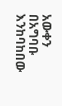አውቀን በአግባቡ እንከባከበው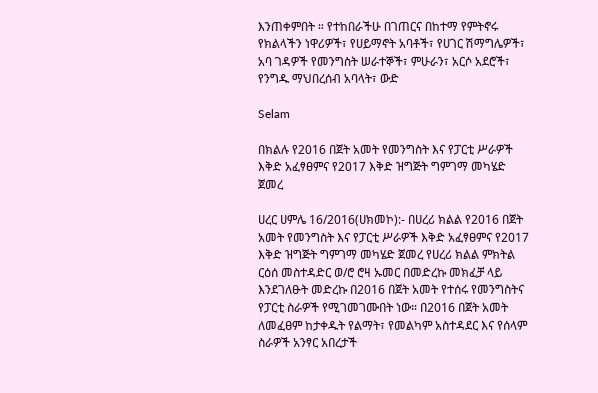እንጠቀምበት ። የተከበራችሁ በገጠርና በከተማ የምትኖሩ የክልላችን ነዋሪዎች፣ የሀይማኖት አባቶች፣ የሀገር ሽማግሌዎች፣ አባ ገዳዎች የመንግስት ሠራተኞች፣ ምሁራን፣ አርሶ አደሮች፣ የንግዱ ማህበረሰብ አባላት፣ ውድ

Selam

በክልሉ የ2016 በጀት አመት የመንግስት እና የፓርቲ ሥራዎች እቅድ አፈፃፀምና የ2017 እቅድ ዝግጅት ግምገማ መካሄድ ጀመረ

ሀረር ሀምሌ 16/2016(ሀክመኮ):- በሀረሪ ክልል የ2016 በጀት አመት የመንግስት እና የፓርቲ ሥራዎች እቅድ አፈፃፀምና የ2017 እቅድ ዝግጅት ግምገማ መካሄድ ጀመረ የሀረሪ ክልል ምክትል ርዕሰ መስተዳድር ወ/ሮ ሮዛ ኡመር በመድረኩ መክፈቻ ላይ እንደገለፁት መድረኩ በ2016 በጀት አመት የተሰሩ የመንግስትና የፓርቲ ስራዎች የሚገመገሙበት ነው። በ2016 በጀት አመት ለመፈፀም ከታቀዱት የልማት፣ የመልካም አስተዳደር እና የሰላም ስራዎች አንፃር አበረታች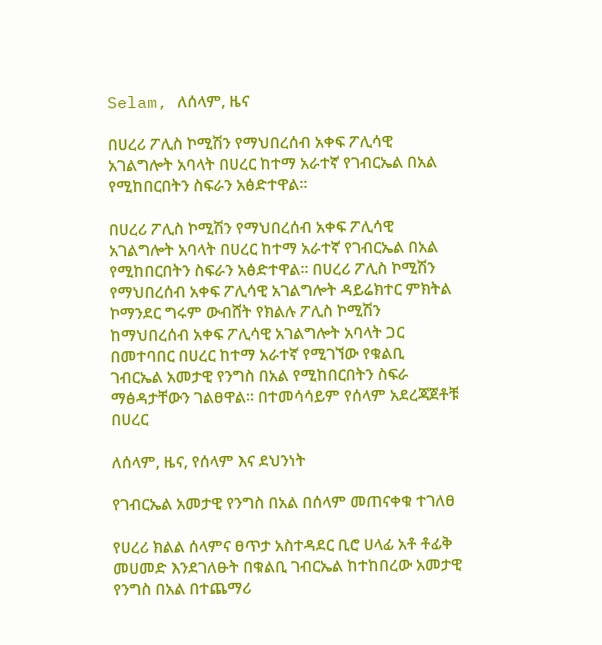Selam, ለሰላም, ዜና

በሀረሪ ፖሊስ ኮሚሽን የማህበረሰብ አቀፍ ፖሊሳዊ አገልግሎት አባላት በሀረር ከተማ አራተኛ የገብርኤል በአል የሚከበርበትን ስፍራን አፅድተዋል።

በሀረሪ ፖሊስ ኮሚሽን የማህበረሰብ አቀፍ ፖሊሳዊ አገልግሎት አባላት በሀረር ከተማ አራተኛ የገብርኤል በአል የሚከበርበትን ስፍራን አፅድተዋል። በሀረሪ ፖሊስ ኮሚሽን የማህበረሰብ አቀፍ ፖሊሳዊ አገልግሎት ዳይሬክተር ምክትል ኮማንደር ግሩም ውብሸት የክልሉ ፖሊስ ኮሚሽን ከማህበረሰብ አቀፍ ፖሊሳዊ አገልግሎት አባላት ጋር በመተባበር በሀረር ከተማ አራተኛ የሚገኘው የቁልቢ ገብርኤል አመታዊ የንግስ በአል የሚከበርበትን ስፍራ ማፅዳታቸውን ገልፀዋል። በተመሳሳይም የሰላም አደረጃጀቶቹ በሀረር

ለሰላም, ዜና, የሰላም እና ደህንነት

የገብርኤል አመታዊ የንግስ በአል በሰላም መጠናቀቁ ተገለፀ

የሀረሪ ክልል ሰላምና ፀጥታ አስተዳደር ቢሮ ሀላፊ አቶ ቶፊቅ መሀመድ እንደገለፁት በቁልቢ ገብርኤል ከተከበረው አመታዊ የንግስ በአል በተጨማሪ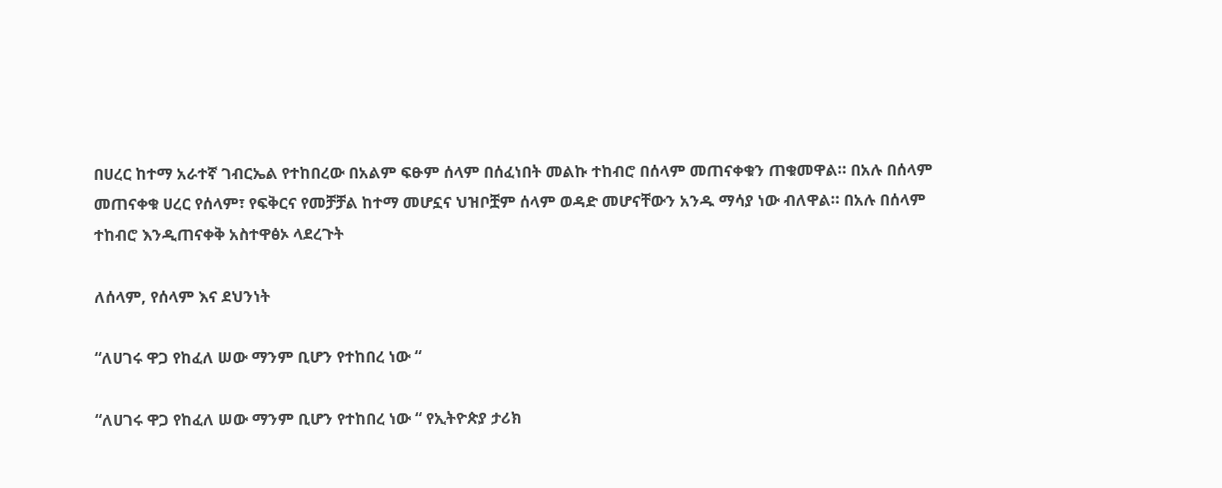በሀረር ከተማ አራተኛ ገብርኤል የተከበረው በአልም ፍፁም ሰላም በሰፈነበት መልኩ ተከብሮ በሰላም መጠናቀቁን ጠቁመዋል። በአሉ በሰላም መጠናቀቁ ሀረር የሰላም፣ የፍቅርና የመቻቻል ከተማ መሆኗና ህዝቦቿም ሰላም ወዳድ መሆናቸውን አንዱ ማሳያ ነው ብለዋል። በአሉ በሰላም ተከብሮ እንዲጠናቀቅ አስተዋፅኦ ላደረጉት

ለሰላም, የሰላም እና ደህንነት

“ለሀገሩ ዋጋ የከፈለ ሠው ማንም ቢሆን የተከበረ ነው “

“ለሀገሩ ዋጋ የከፈለ ሠው ማንም ቢሆን የተከበረ ነው “ የኢትዮጵያ ታሪክ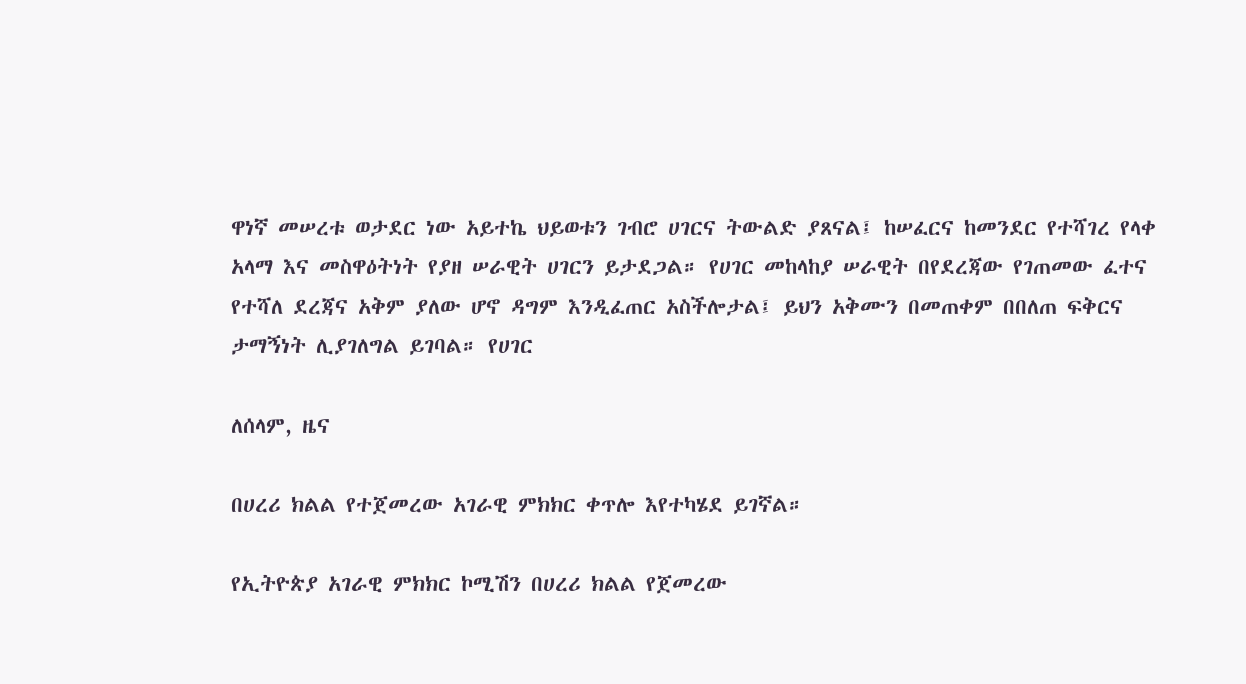ዋነኛ መሠረቱ ወታደር ነው አይተኬ ህይወቱን ገብሮ ሀገርና ትውልድ ያጸናል፤ ከሠፈርና ከመንደር የተሻገረ የላቀ አላማ እና መስዋዕትነት የያዘ ሠራዊት ሀገርን ይታደጋል። የሀገር መከላከያ ሠራዊት በየደረጃው የገጠመው ፈተና የተሻለ ደረጃና አቅም ያለው ሆኖ ዳግም እንዲፈጠር አስችሎታል፤ ይህን አቅሙን በመጠቀም በበለጠ ፍቅርና ታማኝነት ሊያገለግል ይገባል። የሀገር

ለሰላም, ዜና

በሀረሪ ክልል የተጀመረው አገራዊ ምክክር ቀጥሎ እየተካሄደ ይገኛል።

የኢትዮጵያ አገራዊ ምክክር ኮሚሽን በሀረሪ ክልል የጀመረው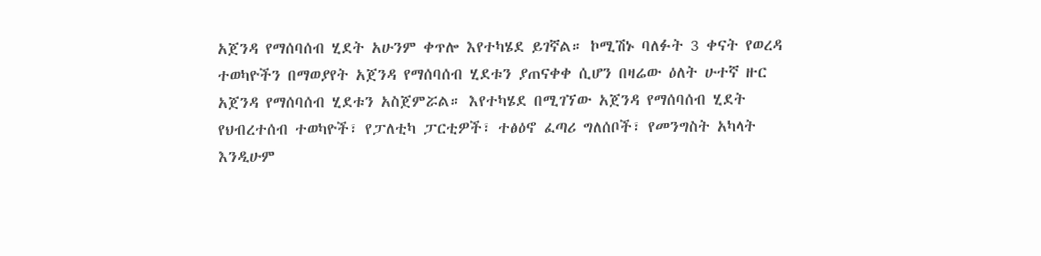አጀንዳ የማሰባሰብ ሂደት አሁንም ቀጥሎ እየተካሄደ ይገኛል። ኮሚሽኑ ባለፉት 3 ቀናት የወረዳ ተወካዮችን በማወያየት አጀንዳ የማሰባሰብ ሂደቱን ያጠናቀቀ ሲሆን በዛሬው ዕለት ሁተኛ ዙር አጀንዳ የማሰባሰብ ሂደቱን አስጀምሯል። እየተካሄደ በሚገኘው አጀንዳ የማሰባሰብ ሂደት የህብረተሰብ ተወካዮች፣ የፓለቲካ ፓርቲዎች፣ ተፅዕኖ ፈጣሪ ግለሰቦች፣ የመንግስት አካላት እንዲሁም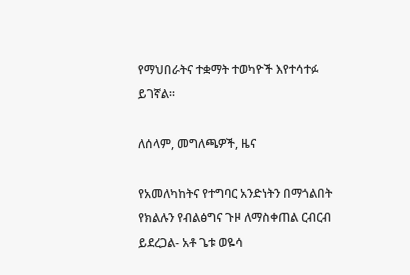የማህበራትና ተቋማት ተወካዮች እየተሳተፉ ይገኛል።

ለሰላም, መግለጫዎች, ዜና

የአመለካከትና የተግባር አንድነትን በማጎልበት የክልሉን የብልፅግና ጉዞ ለማስቀጠል ርብርብ ይደረጋል- አቶ ጌቱ ወዬሳ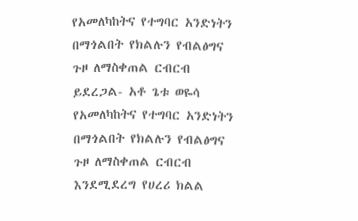የአመለካከትና የተግባር አንድነትን በማጎልበት የክልሉን የብልፅግና ጉዞ ለማስቀጠል ርብርብ ይደረጋል- አቶ ጌቱ ወዬሳ የአመለካከትና የተግባር አንድነትን በማጎልበት የክልሉን የብልፅግና ጉዞ ለማስቀጠል ርብርብ እንደሚደረግ የሀረሪ ክልል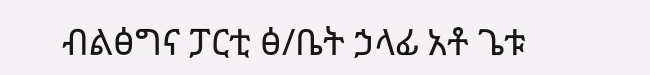ብልፅግና ፓርቲ ፅ/ቤት ኃላፊ አቶ ጌቱ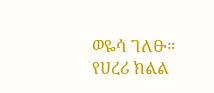ወዬሳ ገለፁ። የሀረሪ ክልል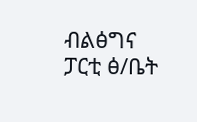ብልፅግና ፓርቲ ፅ/ቤት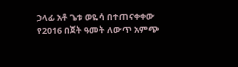ኃላፊ አቶ ጌቱ ወዬሳ በተጠናቀቀው የ2016 በጀት ዓመት ለውጥ አምጭ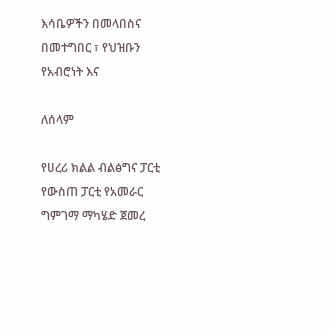እሳቤዎችን በመላበስና በመተግበር ፣ የህዝቡን የአብሮነት እና

ለሰላም

የሀረሪ ክልል ብልፅግና ፓርቲ የውስጠ ፓርቲ የአመራር ግምገማ ማካሄድ ጀመረ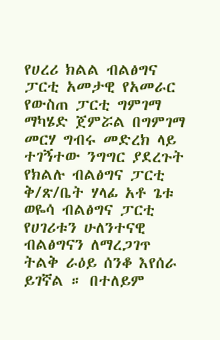የሀረሪ ክልል ብልፅግና ፓርቲ አመታዊ የአመራር የውስጠ ፓርቲ ግምገማ ማካሄድ ጀምሯል በግምገማ መርሃ ግብሩ መድረክ ላይ ተገኝተው ንግግር ያደረጉት የክልሉ ብልፅግና ፓርቲ ቅ/ጽ/ቤት ሃላፊ አቶ ጌቱ ወዬሳ ብልፅግና ፓርቲ የሀገሪቱን ሁለንተናዊ ብልፅግናን ለማረጋገጥ ትልቅ ራዕይ ሰንቆ እየሰራ ይገኛል ። በተለይም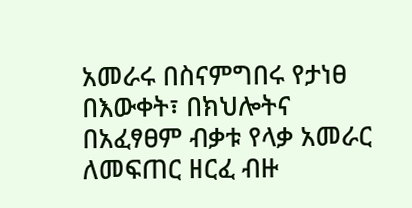አመራሩ በስናምግበሩ የታነፀ በእውቀት፣ በክህሎትና በአፈፃፀም ብቃቱ የላቃ አመራር ለመፍጠር ዘርፈ ብዙ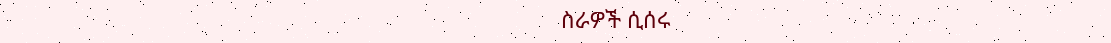ስራዎች ሲሰሩ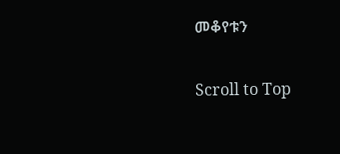መቆየቱን

Scroll to Top